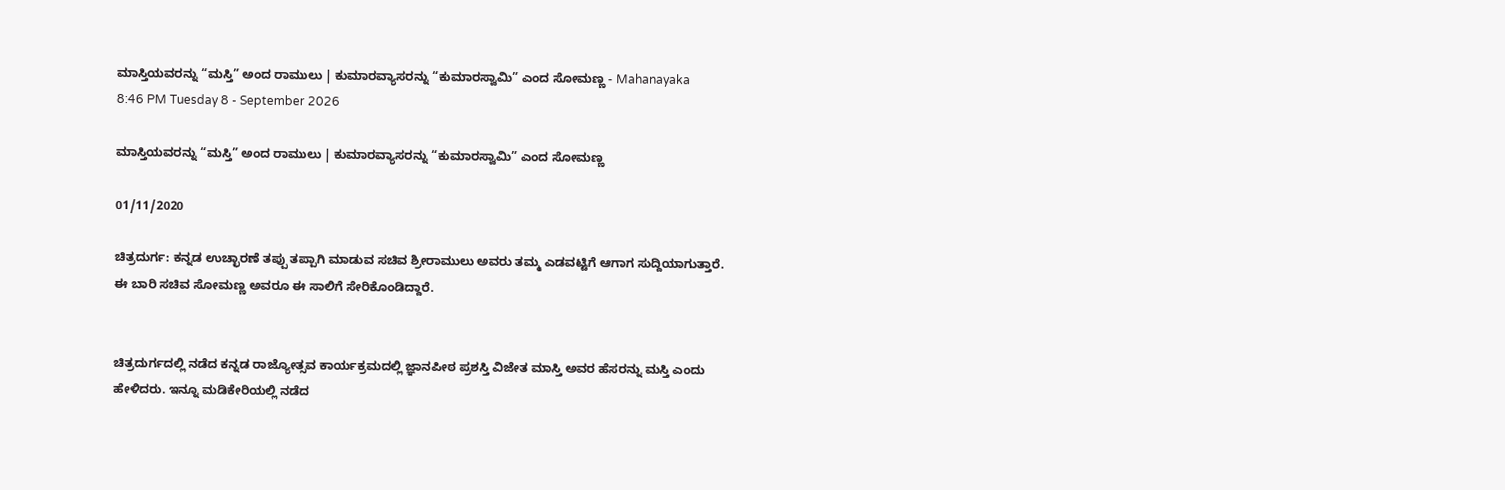ಮಾಸ್ತಿಯವರನ್ನು “ಮಸ್ತಿ” ಅಂದ ರಾಮುಲು | ಕುಮಾರವ್ಯಾಸರನ್ನು “ಕುಮಾರಸ್ವಾಮಿ” ಎಂದ ಸೋಮಣ್ಣ - Mahanayaka
8:46 PM Tuesday 8 - September 2026

ಮಾಸ್ತಿಯವರನ್ನು “ಮಸ್ತಿ” ಅಂದ ರಾಮುಲು | ಕುಮಾರವ್ಯಾಸರನ್ನು “ಕುಮಾರಸ್ವಾಮಿ” ಎಂದ ಸೋಮಣ್ಣ

01/11/2020

ಚಿತ್ರದುರ್ಗ: ಕನ್ನಡ ಉಚ್ಛಾರಣೆ ತಪ್ಪು ತಪ್ಪಾಗಿ ಮಾಡುವ ಸಚಿವ ಶ್ರೀರಾಮುಲು ಅವರು ತಮ್ಮ ಎಡವಟ್ಟಿಗೆ ಆಗಾಗ ಸುದ್ದಿಯಾಗುತ್ತಾರೆ. ಈ ಬಾರಿ ಸಚಿವ ಸೋಮಣ್ಣ ಅವರೂ ಈ ಸಾಲಿಗೆ ಸೇರಿಕೊಂಡಿದ್ದಾರೆ.


ಚಿತ್ರದುರ್ಗದಲ್ಲಿ ನಡೆದ ಕನ್ನಡ ರಾಜ್ಯೋತ್ಸವ ಕಾರ್ಯಕ್ರಮದಲ್ಲಿ ಜ್ಞಾನಪೀಠ ಪ್ರಶಸ್ತಿ ವಿಜೇತ ಮಾಸ್ತಿ ಅವರ ಹೆಸರನ್ನು ಮಸ್ತಿ ಎಂದು ಹೇಳಿದರು. ಇನ್ನೂ ಮಡಿಕೇರಿಯಲ್ಲಿ ನಡೆದ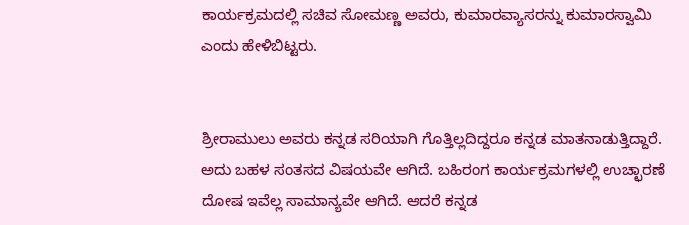ಕಾರ್ಯಕ್ರಮದಲ್ಲಿ ಸಚಿವ ಸೋಮಣ್ಣ ಅವರು, ಕುಮಾರವ್ಯಾಸರನ್ನು ಕುಮಾರಸ್ವಾಮಿ ಎಂದು ಹೇಳಿಬಿಟ್ಟರು.


ಶ್ರೀರಾಮುಲು ಅವರು ಕನ್ನಡ ಸರಿಯಾಗಿ ಗೊತ್ತಿಲ್ಲದಿದ್ದರೂ ಕನ್ನಡ ಮಾತನಾಡುತ್ತಿದ್ದಾರೆ. ಅದು ಬಹಳ ಸಂತಸದ ವಿಷಯವೇ ಆಗಿದೆ. ಬಹಿರಂಗ ಕಾರ್ಯಕ್ರಮಗಳಲ್ಲಿ ಉಚ್ಛಾರಣೆ ದೋಷ ಇವೆಲ್ಲ ಸಾಮಾನ್ಯವೇ ಆಗಿದೆ. ಆದರೆ ಕನ್ನಡ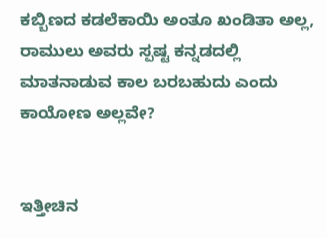ಕಬ್ಬಿಣದ ಕಡಲೆಕಾಯಿ ಅಂತೂ ಖಂಡಿತಾ ಅಲ್ಲ, ರಾಮುಲು ಅವರು ಸ್ಪಷ್ಟ ಕನ್ನಡದಲ್ಲಿ ಮಾತನಾಡುವ ಕಾಲ ಬರಬಹುದು ಎಂದು ಕಾಯೋಣ ಅಲ್ಲವೇ?


ಇತ್ತೀಚಿನ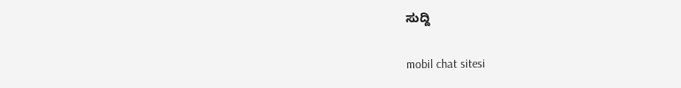ಸುದ್ದಿ

mobil chat sitesi